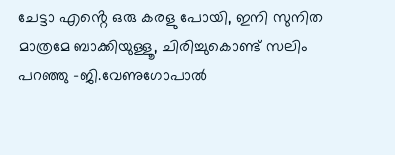ചേട്ടാ എൻ്റെ ഒരു കരളു പോയി, ഇനി സുനിത മാത്രമേ ബാക്കിയുള്ളൂ, ചിരിച്ചുകൊണ്ട് സലിം പറഞ്ഞു -ജി.വേണുഗോപാൽ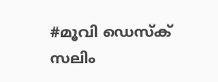#മൂവി ഡെസ്ക്
സലിം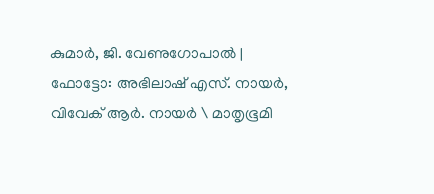കുമാർ, ജി. വേണുഗോപാൽ | ഫോട്ടോ: അഭിലാഷ് എസ്. നായർ, വിവേക് ആർ. നായർ \ മാതൃഭൂമി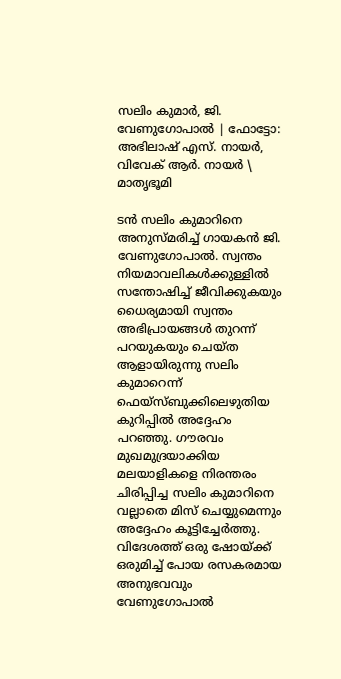സലിം കുമാർ, ജി. വേണുഗോപാൽ | ഫോട്ടോ: അഭിലാഷ് എസ്. നായർ, വിവേക് ആർ. നായർ \ മാതൃഭൂമി

ടൻ സലിം കുമാറിനെ അനുസ്മരിച്ച് ഗായകൻ ജി. വേണുഗോപാൽ. സ്വന്തം നിയമാവലികൾക്കുള്ളിൽ സന്തോഷിച്ച് ജീവിക്കുകയും ധൈര്യമായി സ്വന്തം അഭിപ്രായങ്ങൾ തുറന്ന് പറയുകയും ചെയ്ത ആളായിരുന്നു സലിം കുമാറെന്ന് ഫെയ്സ്ബുക്കിലെഴുതിയ കുറിപ്പിൽ അദ്ദേഹം പറഞ്ഞു. ഗൗരവം മുഖമുദ്രയാക്കിയ മലയാളികളെ നിരന്തരം ചിരിപ്പിച്ച സലിം കുമാറിനെ വല്ലാതെ മിസ് ചെയ്യുമെന്നും അദ്ദേഹം കൂട്ടിച്ചേർത്തു. വിദേശത്ത് ഒരു ഷോയ്ക്ക് ഒരുമിച്ച് പോയ രസകരമായ അനുഭവവും വേണുഗോപാൽ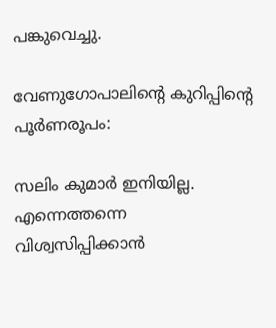പങ്കുവെച്ചു.

വേണുഗോപാലിന്റെ കുറിപ്പിന്റെ പൂർണരൂപം:

സലിം കുമാർ ഇനിയില്ല. എന്നെത്തന്നെ വിശ്വസിപ്പിക്കാൻ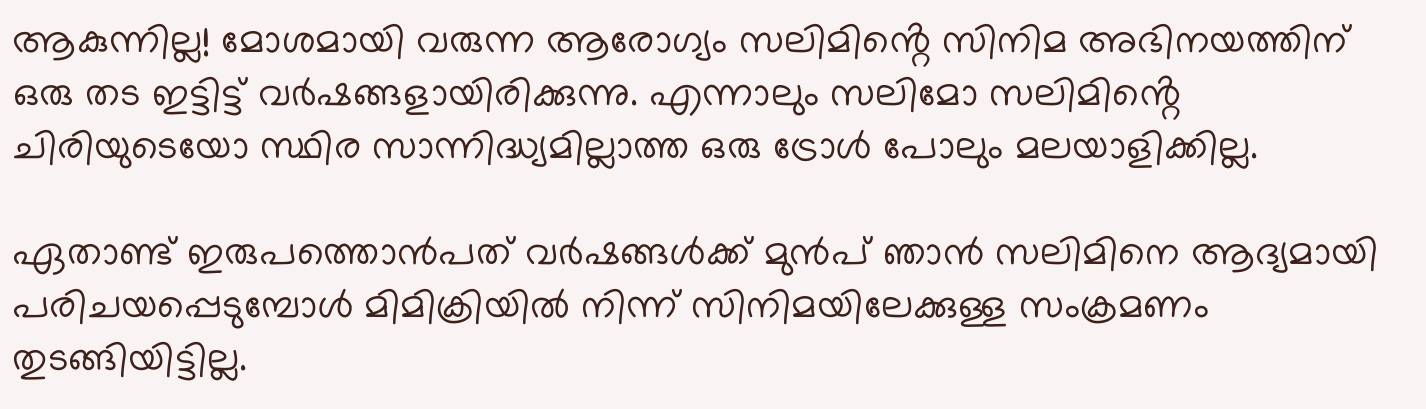ആകുന്നില്ല! മോശമായി വരുന്ന ആരോഗ്യം സലിമിൻ്റെ സിനിമ അഭിനയത്തിന് ഒരു തട ഇട്ടിട്ട് വർഷങ്ങളായിരിക്കുന്നു. എന്നാലും സലിമോ സലിമിൻ്റെ ചിരിയുടെയോ സ്ഥിര സാന്നിദ്ധ്യമില്ലാത്ത ഒരു ട്രോൾ പോലും മലയാളിക്കില്ല.

ഏതാണ്ട് ഇരുപത്തൊൻപത് വർഷങ്ങൾക്ക് മുൻപ് ഞാൻ സലിമിനെ ആദ്യമായി പരിചയപ്പെടുമ്പോൾ മിമിക്രിയിൽ നിന്ന് സിനിമയിലേക്കുള്ള സംക്രമണം തുടങ്ങിയിട്ടില്ല.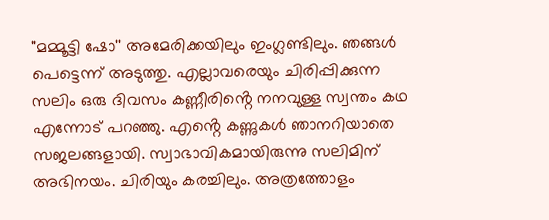"മമ്മൂട്ടി ഷോ'' അമേരിക്കയിലും ഇംഗ്ലണ്ടിലും. ഞങ്ങൾ പെട്ടെന്ന് അടുത്തു. എല്ലാവരെയും ചിരിപ്പിക്കുന്ന സലിം ഒരു ദിവസം കണ്ണീരിൻ്റെ നനവുള്ള സ്വന്തം കഥ എന്നോട് പറഞ്ഞു. എൻ്റെ കണ്ണുകൾ ഞാനറിയാതെ സജലങ്ങളായി. സ്വാഭാവികമായിരുന്നു സലിമിന് അഭിനയം. ചിരിയും കരച്ചിലും. അത്രത്തോളം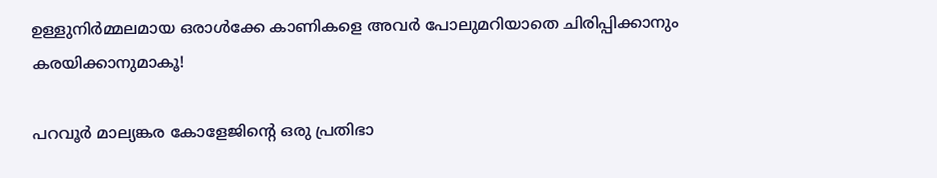ഉള്ളുനിർമ്മലമായ ഒരാൾക്കേ കാണികളെ അവർ പോലുമറിയാതെ ചിരിപ്പിക്കാനും കരയിക്കാനുമാകൂ!

പറവൂർ മാല്യങ്കര കോളേജിൻ്റെ ഒരു പ്രതിഭാ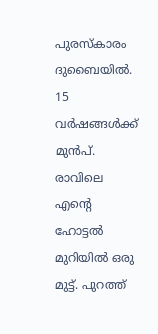പുരസ്കാരം ദുബൈയിൽ. 15 വർഷങ്ങൾക്ക് മുൻപ്. രാവിലെ എൻ്റെ ഹോട്ടൽ മുറിയിൽ ഒരു മുട്ട്. പുറത്ത്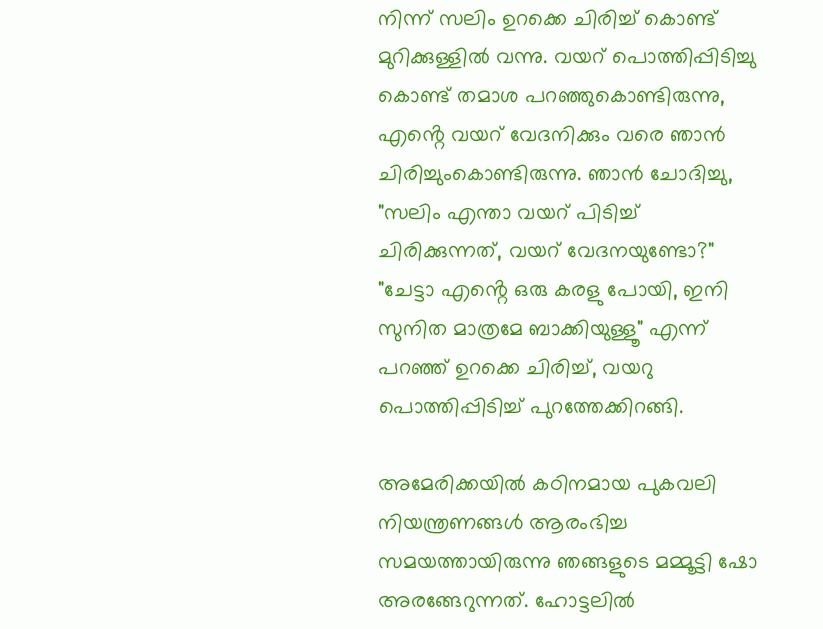നിന്ന് സലിം ഉറക്കെ ചിരിച്ച് കൊണ്ട് മുറിക്കുള്ളിൽ വന്നു. വയറ് പൊത്തിപ്പിടിച്ചു കൊണ്ട് തമാശ പറഞ്ഞുകൊണ്ടിരുന്നു, എൻ്റെ വയറ് വേദനിക്കും വരെ ഞാൻ ചിരിച്ചുംകൊണ്ടിരുന്നു. ഞാൻ ചോദിച്ചു, "സലിം എന്താ വയറ് പിടിച്ച് ചിരിക്കുന്നത്, വയറ് വേദനയുണ്ടോ?" "ചേട്ടാ എൻ്റെ ഒരു കരളു പോയി, ഇനി സുനിത മാത്രമേ ബാക്കിയുള്ളൂ" എന്ന് പറഞ്ഞ് ഉറക്കെ ചിരിച്ച്, വയറു പൊത്തിപ്പിടിച്ച് പുറത്തേക്കിറങ്ങി.

അമേരിക്കയിൽ കഠിനമായ പുകവലി നിയന്ത്രണങ്ങൾ ആരംഭിച്ച സമയത്തായിരുന്നു ഞങ്ങളുടെ മമ്മൂട്ടി ഷോ അരങ്ങേറുന്നത്. ഹോട്ടലിൽ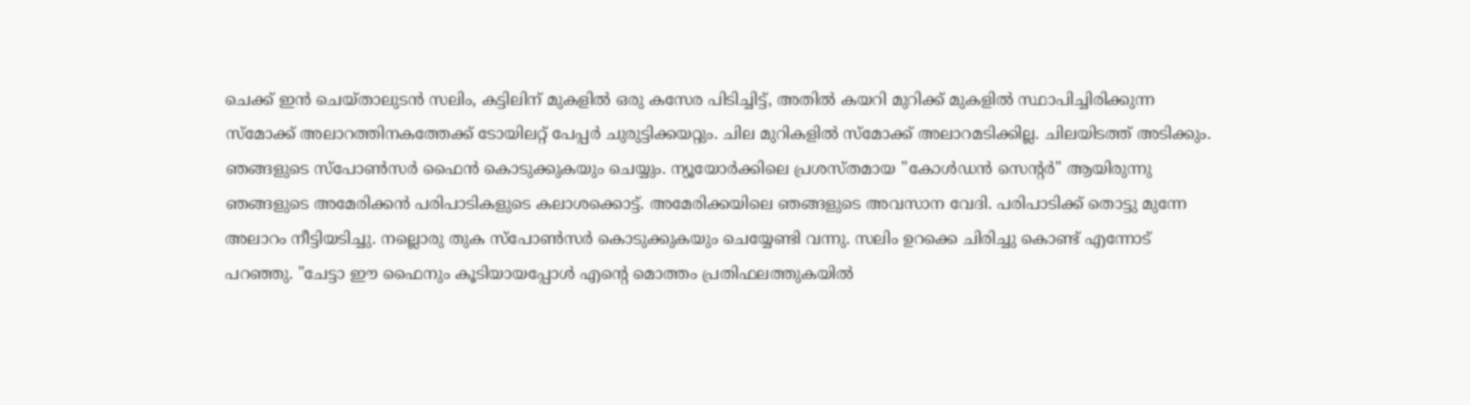ചെക്ക് ഇൻ ചെയ്താലുടൻ സലിം, കട്ടിലിന് മുകളിൽ ഒരു കസേര പിടിച്ചിട്ട്, അതിൽ കയറി മുറിക്ക് മുകളിൽ സ്ഥാപിച്ചിരിക്കുന്ന സ്മോക്ക് അലാറത്തിനകത്തേക്ക് ടോയിലറ്റ് പേപ്പർ ചുരുട്ടിക്കയറ്റും. ചില മുറികളിൽ സ്മോക്ക് അലാറമടിക്കില്ല. ചിലയിടത്ത് അടിക്കും. ഞങ്ങളുടെ സ്പോൺസർ ഫൈൻ കൊടുക്കുകയും ചെയ്യും. ന്യൂയോർക്കിലെ പ്രശസ്തമായ "കോൾഡൻ സെൻ്റർ" ആയിരുന്നു ഞങ്ങളുടെ അമേരിക്കൻ പരിപാടികളുടെ കലാശക്കൊട്ട്. അമേരിക്കയിലെ ഞങ്ങളുടെ അവസാന വേദി. പരിപാടിക്ക് തൊട്ടു മുന്നേ അലാറം നീട്ടിയടിച്ചു. നല്ലൊരു തുക സ്പോൺസർ കൊടുക്കുകയും ചെയ്യേണ്ടി വന്നു. സലിം ഉറക്കെ ചിരിച്ചു കൊണ്ട് എന്നോട് പറഞ്ഞു. "ചേട്ടാ ഈ ഫൈനും കൂടിയായപ്പോൾ എൻ്റെ മൊത്തം പ്രതിഫലത്തുകയിൽ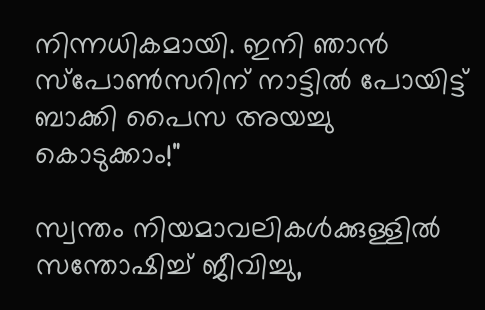നിന്നധികമായി. ഇനി ഞാൻ സ്പോൺസറിന് നാട്ടിൽ പോയിട്ട് ബാക്കി പൈസ അയച്ചു കൊടുക്കാം!"

സ്വന്തം നിയമാവലികൾക്കുള്ളിൽ സന്തോഷിച്ച് ജീവിച്ചു,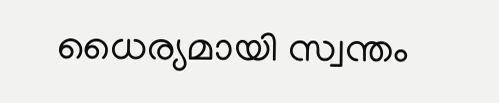ധൈര്യമായി സ്വന്തം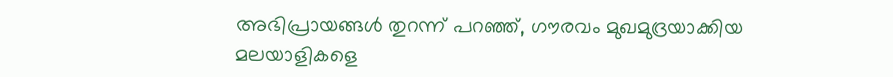അഭിപ്രായങ്ങൾ തുറന്ന് പറഞ്ഞ്, ഗൗരവം മുഖമുദ്രയാക്കിയ മലയാളികളെ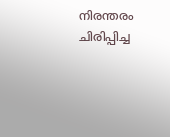നിരന്തരം ചിരിപ്പിച്ച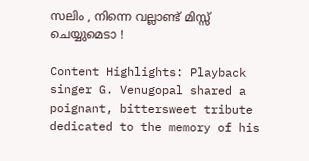സലിം , നിന്നെ വല്ലാണ്ട് മിസ്സ് ചെയ്യുമെടാ !

Content Highlights: Playback singer G. Venugopal shared a poignant, bittersweet tribute dedicated to the memory of his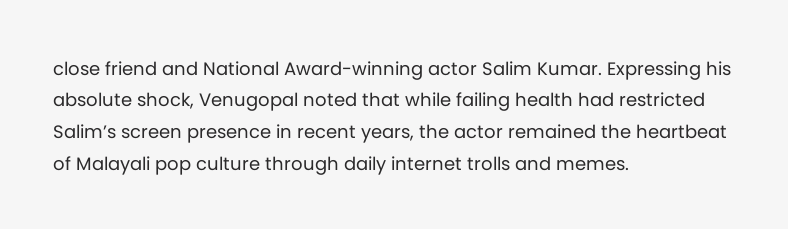close friend and National Award-winning actor Salim Kumar. Expressing his absolute shock, Venugopal noted that while failing health had restricted Salim’s screen presence in recent years, the actor remained the heartbeat of Malayali pop culture through daily internet trolls and memes.